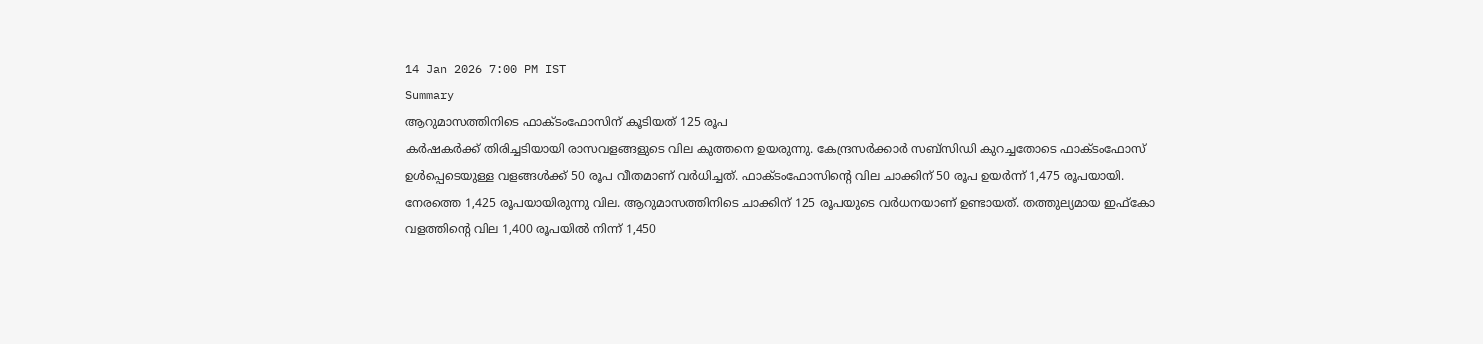14 Jan 2026 7:00 PM IST
Summary
ആറുമാസത്തിനിടെ ഫാക്ടംഫോസിന് കൂടിയത് 125 രൂപ
കർഷകർക്ക് തിരിച്ചടിയായി രാസവളങ്ങളുടെ വില കുത്തനെ ഉയരുന്നു. കേന്ദ്രസർക്കാർ സബ്സിഡി കുറച്ചതോടെ ഫാക്ടംഫോസ് ഉൾപ്പെടെയുള്ള വളങ്ങൾക്ക് 50 രൂപ വീതമാണ് വർധിച്ചത്. ഫാക്ടംഫോസിന്റെ വില ചാക്കിന് 50 രൂപ ഉയർന്ന് 1,475 രൂപയായി. നേരത്തെ 1,425 രൂപയായിരുന്നു വില. ആറുമാസത്തിനിടെ ചാക്കിന് 125 രൂപയുടെ വർധനയാണ് ഉണ്ടായത്. തത്തുല്യമായ ഇഫ്കോ വളത്തിന്റെ വില 1,400 രൂപയിൽ നിന്ന് 1,450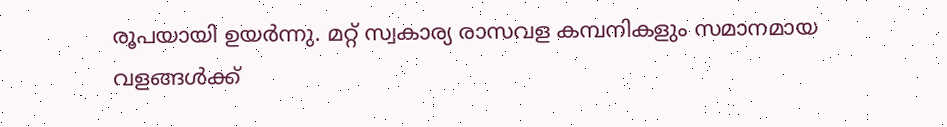രൂപയായി ഉയർന്നു. മറ്റ് സ്വകാര്യ രാസവള കമ്പനികളും സമാനമായ വളങ്ങൾക്ക്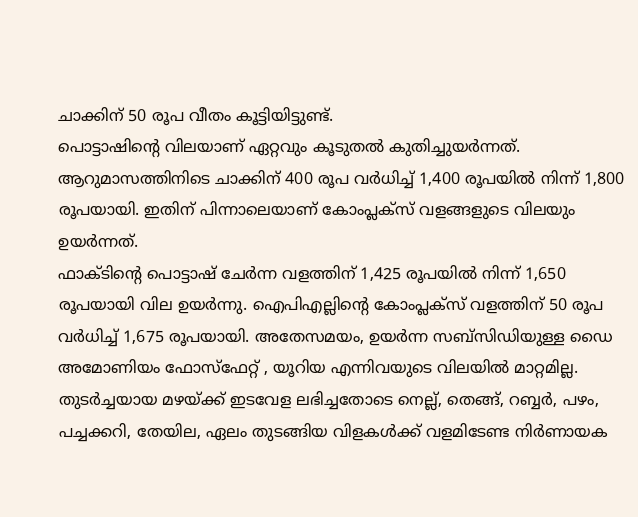ചാക്കിന് 50 രൂപ വീതം കൂട്ടിയിട്ടുണ്ട്.
പൊട്ടാഷിന്റെ വിലയാണ് ഏറ്റവും കൂടുതൽ കുതിച്ചുയർന്നത്. ആറുമാസത്തിനിടെ ചാക്കിന് 400 രൂപ വർധിച്ച് 1,400 രൂപയിൽ നിന്ന് 1,800 രൂപയായി. ഇതിന് പിന്നാലെയാണ് കോംപ്ലക്സ് വളങ്ങളുടെ വിലയും ഉയർന്നത്.
ഫാക്ടിന്റെ പൊട്ടാഷ് ചേർന്ന വളത്തിന് 1,425 രൂപയിൽ നിന്ന് 1,650 രൂപയായി വില ഉയർന്നു. ഐപിഎല്ലിന്റെ കോംപ്ലക്സ് വളത്തിന് 50 രൂപ വർധിച്ച് 1,675 രൂപയായി. അതേസമയം, ഉയർന്ന സബ്സിഡിയുള്ള ഡൈ അമോണിയം ഫോസ്ഫേറ്റ് , യൂറിയ എന്നിവയുടെ വിലയിൽ മാറ്റമില്ല.
തുടർച്ചയായ മഴയ്ക്ക് ഇടവേള ലഭിച്ചതോടെ നെല്ല്, തെങ്ങ്, റബ്ബർ, പഴം, പച്ചക്കറി, തേയില, ഏലം തുടങ്ങിയ വിളകൾക്ക് വളമിടേണ്ട നിർണായക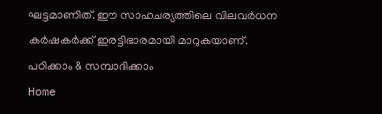ഘട്ടമാണിത്. ഈ സാഹചര്യത്തിലെ വിലവർധന കർഷകർക്ക് ഇരട്ടിഭാരമായി മാറുകയാണ്.
പഠിക്കാം & സമ്പാദിക്കാം
Home